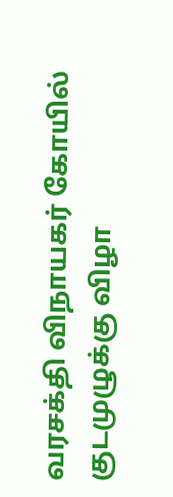வரசக்தி விநாயகர் கோயில் குடமுழுக்கு விழா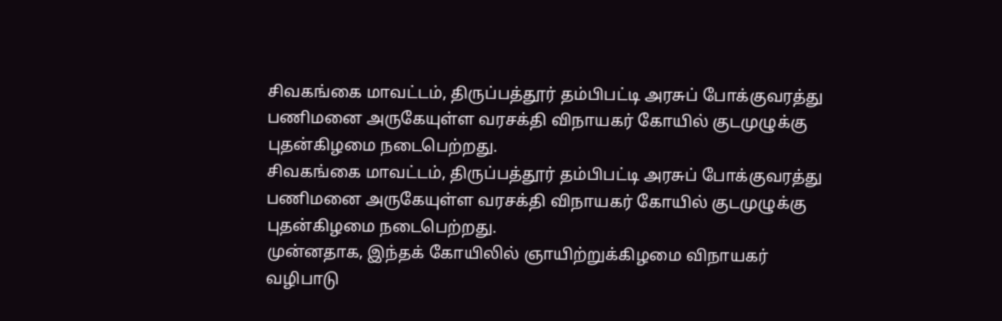சிவகங்கை மாவட்டம், திருப்பத்தூர் தம்பிபட்டி அரசுப் போக்குவரத்து பணிமனை அருகேயுள்ள வரசக்தி விநாயகர் கோயில் குடமுழுக்கு புதன்கிழமை நடைபெற்றது.
சிவகங்கை மாவட்டம், திருப்பத்தூர் தம்பிபட்டி அரசுப் போக்குவரத்து பணிமனை அருகேயுள்ள வரசக்தி விநாயகர் கோயில் குடமுழுக்கு புதன்கிழமை நடைபெற்றது.
முன்னதாக, இந்தக் கோயிலில் ஞாயிற்றுக்கிழமை விநாயகர் வழிபாடு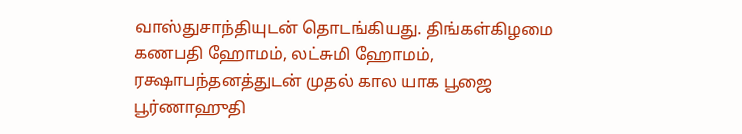வாஸ்துசாந்தியுடன் தொடங்கியது. திங்கள்கிழமை கணபதி ஹோமம், லட்சுமி ஹோமம், ரக்ஷாபந்தனத்துடன் முதல் கால யாக பூஜை பூர்ணாஹுதி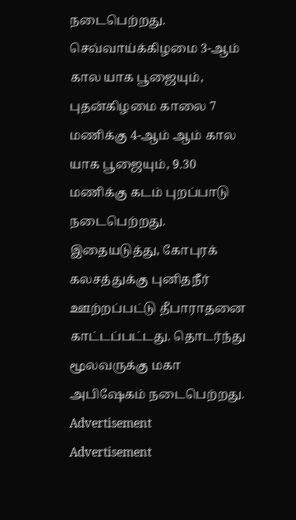நடைபெற்றது. செவ்வாய்க்கிழமை 3-ஆம் கால யாக பூஜையும், புதன்கிழமை காலை 7 மணிக்கு 4-ஆம் ஆம் கால யாக பூஜையும், 9.30 மணிக்கு கடம் புறப்பாடு நடைபெற்றது.
இதையடுத்து, கோபுரக் கலசத்துக்கு புனிதநீர் ஊற்றப்பட்டு தீபாராதனை காட்டப்பட்டது. தொடர்ந்து மூலவருக்கு மகா அபிஷேகம் நடைபெற்றது.
Advertisement
Advertisement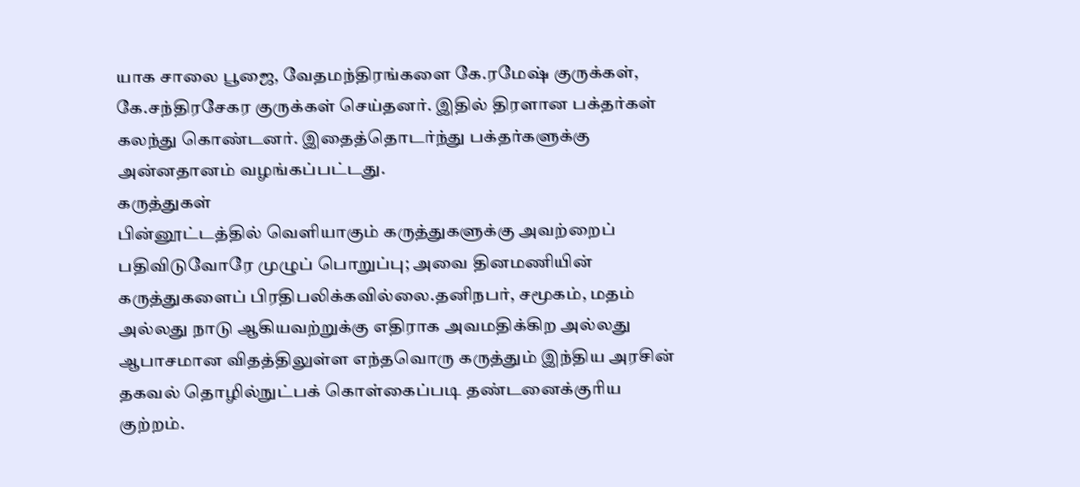யாக சாலை பூஜை, வேதமந்திரங்களை கே.ரமேஷ் குருக்கள், கே.சந்திரசேகர குருக்கள் செய்தனர். இதில் திரளான பக்தர்கள் கலந்து கொண்டனர். இதைத்தொடர்ந்து பக்தர்களுக்கு அன்னதானம் வழங்கப்பட்டது.
கருத்துகள்
பின்னூட்டத்தில் வெளியாகும் கருத்துகளுக்கு அவற்றைப் பதிவிடுவோரே முழுப் பொறுப்பு; அவை தினமணியின் கருத்துகளைப் பிரதிபலிக்கவில்லை.தனிநபர், சமூகம், மதம் அல்லது நாடு ஆகியவற்றுக்கு எதிராக அவமதிக்கிற அல்லது ஆபாசமான விதத்திலுள்ள எந்தவொரு கருத்தும் இந்திய அரசின் தகவல் தொழில்நுட்பக் கொள்கைப்படி தண்டனைக்குரிய குற்றம்.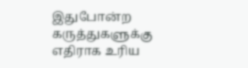இதுபோன்ற கருத்துகளுக்கு எதிராக உரிய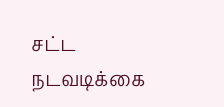சட்ட நடவடிக்கை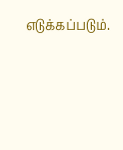எடுக்கப்படும்.